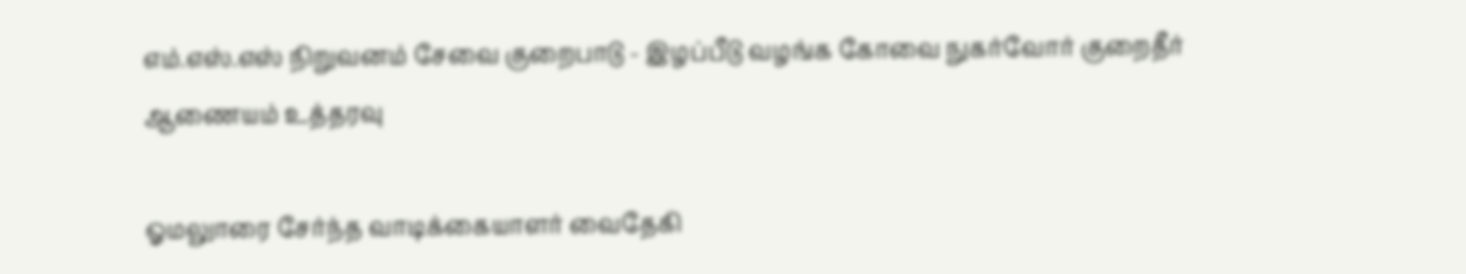எம்.எஸ்.எஸ் நிறுவனம் சேவை குறைபாடு - இழப்பீடு வழங்க கோவை நுகர்வோர் குறைதீர் ஆணையம் உத்தரவு

ஓமலுாரை சேர்ந்த வாடிக்கையாளர் வைதேகி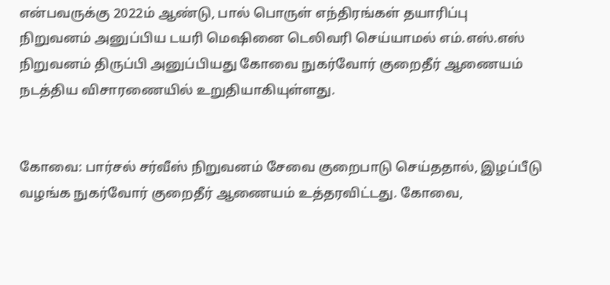என்பவருக்கு 2022ம் ஆண்டு, பால் பொருள் எந்திரங்கள் தயாரிப்பு நிறுவனம் அனுப்பிய டயரி மெஷினை டெலிவரி செய்யாமல் எம்.எஸ்.எஸ் நிறுவனம் திருப்பி அனுப்பியது கோவை நுகர்வோர் குறைதீர் ஆணையம் நடத்திய விசாரணையில் உறுதியாகியுள்ளது.


கோவை: பார்சல் சர்வீஸ் நிறுவனம் சேவை குறைபாடு செய்ததால், இழப்பீடு வழங்க நுகர்வோர் குறைதீர் ஆணையம் உத்தரவிட்டது. கோவை,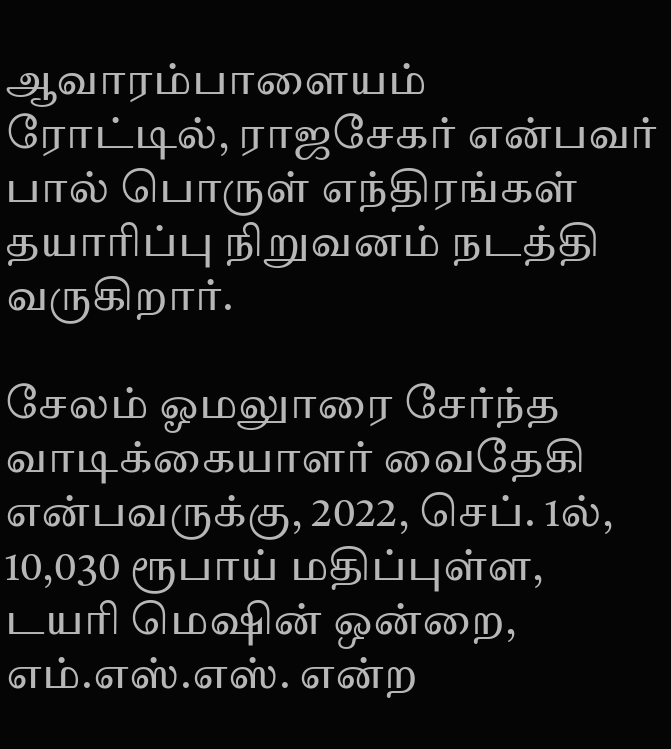ஆவாரம்பாளையம் ரோட்டில், ராஜசேகர் என்பவர் பால் பொருள் எந்திரங்கள் தயாரிப்பு நிறுவனம் நடத்தி வருகிறார்.

சேலம் ஓமலுாரை சேர்ந்த வாடிக்கையாளர் வைதேகி என்பவருக்கு, 2022, செப். 1ல், 10,030 ரூபாய் மதிப்புள்ள, டயரி மெஷின் ஒன்றை, எம்.எஸ்.எஸ். என்ற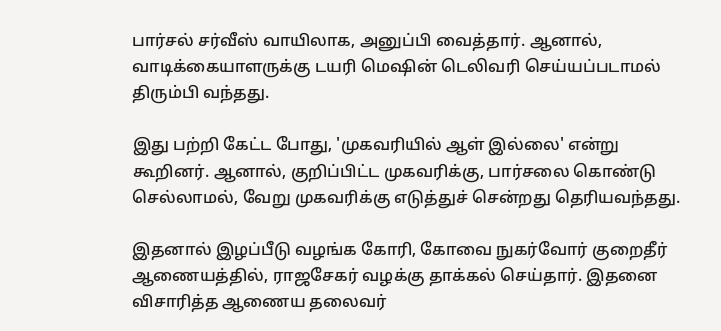பார்சல் சர்வீஸ் வாயிலாக, அனுப்பி வைத்தார். ஆனால், வாடிக்கையாளருக்கு டயரி மெஷின் டெலிவரி செய்யப்படாமல் திரும்பி வந்தது.

இது பற்றி கேட்ட போது, 'முகவரியில் ஆள் இல்லை' என்று கூறினர். ஆனால், குறிப்பிட்ட முகவரிக்கு, பார்சலை கொண்டு செல்லாமல், வேறு முகவரிக்கு எடுத்துச் சென்றது தெரியவந்தது.

இதனால் இழப்பீடு வழங்க கோரி, கோவை நுகர்வோர் குறைதீர் ஆணையத்தில், ராஜசேகர் வழக்கு தாக்கல் செய்தார். இதனை விசாரித்த ஆணைய தலைவர்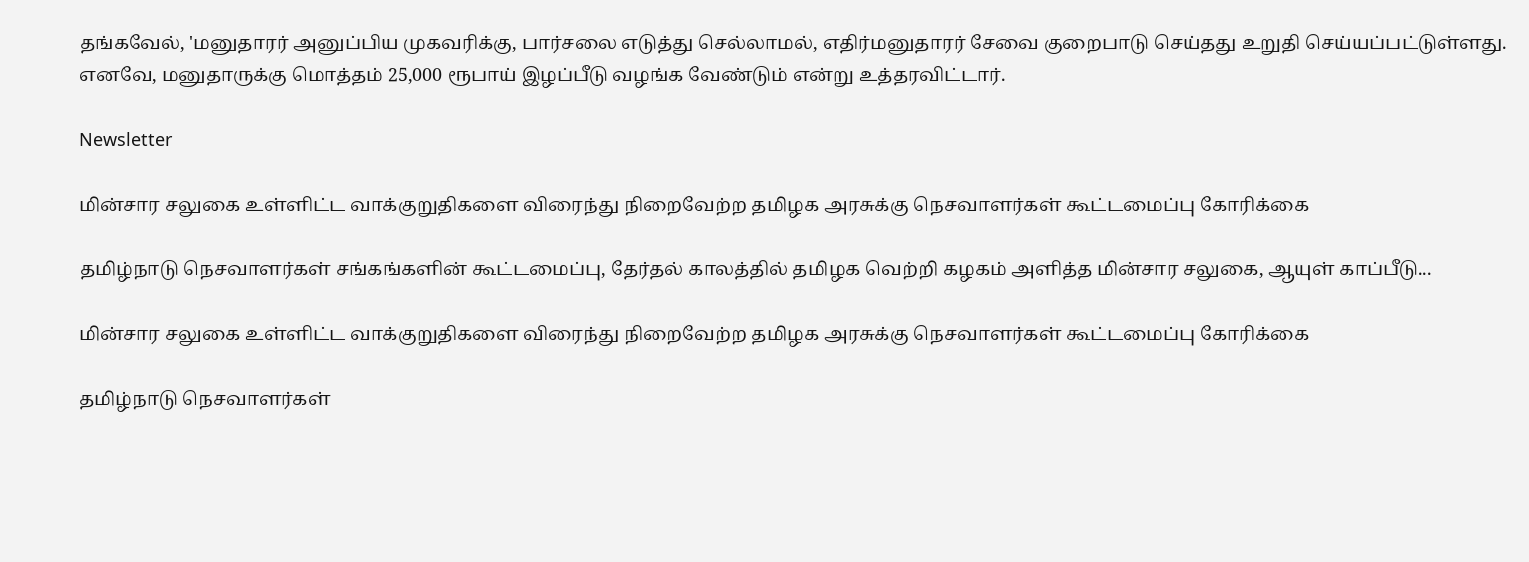தங்கவேல், 'மனுதாரர் அனுப்பிய முகவரிக்கு, பார்சலை எடுத்து செல்லாமல், எதிர்மனுதாரர் சேவை குறைபாடு செய்தது உறுதி செய்யப்பட்டுள்ளது. எனவே, மனுதாருக்கு மொத்தம் 25,000 ரூபாய் இழப்பீடு வழங்க வேண்டும் என்று உத்தரவிட்டார்.

Newsletter

மின்சார சலுகை உள்ளிட்ட வாக்குறுதிகளை விரைந்து நிறைவேற்ற தமிழக அரசுக்கு நெசவாளர்கள் கூட்டமைப்பு கோரிக்கை

தமிழ்நாடு நெசவாளர்கள் சங்கங்களின் கூட்டமைப்பு, தேர்தல் காலத்தில் தமிழக வெற்றி கழகம் அளித்த மின்சார சலுகை, ஆயுள் காப்பீடு...

மின்சார சலுகை உள்ளிட்ட வாக்குறுதிகளை விரைந்து நிறைவேற்ற தமிழக அரசுக்கு நெசவாளர்கள் கூட்டமைப்பு கோரிக்கை

தமிழ்நாடு நெசவாளர்கள்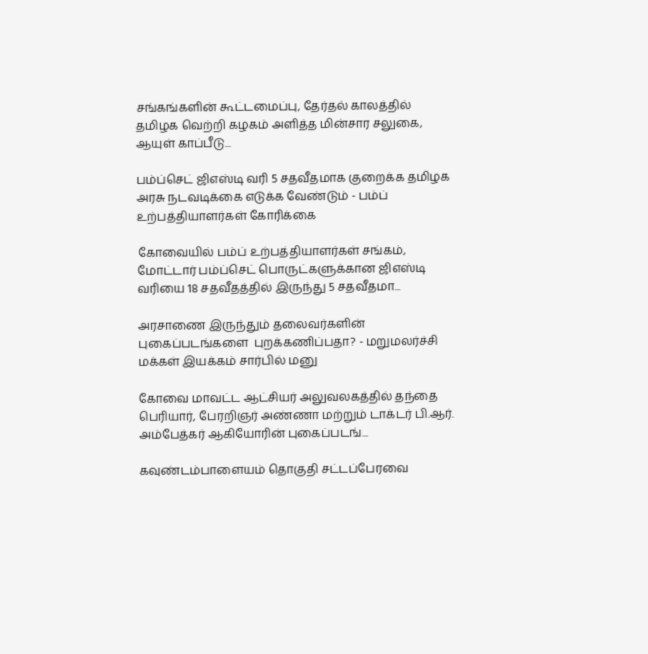சங்கங்களின் கூட்டமைப்பு, தேர்தல் காலத்தில் தமிழக வெற்றி கழகம் அளித்த மின்சார சலுகை, ஆயுள் காப்பீடு...

பம்ப்செட் ஜிஎஸ்டி வரி 5 சதவீதமாக குறைக்க தமிழக அரசு நடவடிக்கை எடுக்க வேண்டும் - பம்ப் உற்பத்தியாளர்கள் கோரிக்கை

கோவையில் பம்ப் உற்பத்தியாளர்கள் சங்கம், மோட்டார் பம்ப்செட் பொருட்களுக்கான ஜிஎஸ்டி வரியை 18 சதவீதத்தில் இருந்து 5 சதவீதமா...

அரசாணை இருந்தும் தலைவர்களின் புகைப்படங்களை  புறக்கணிப்பதா? - மறுமலர்ச்சி மக்கள் இயக்கம் சார்பில் மனு

கோவை மாவட்ட ஆட்சியர் அலுவலகத்தில் தந்தை பெரியார், பேரறிஞர் அண்ணா மற்றும் டாக்டர் பி.ஆர். அம்பேத்கர் ஆகியோரின் புகைப்படங்...

கவுண்டம்பாளையம் தொகுதி சட்டப்பேரவை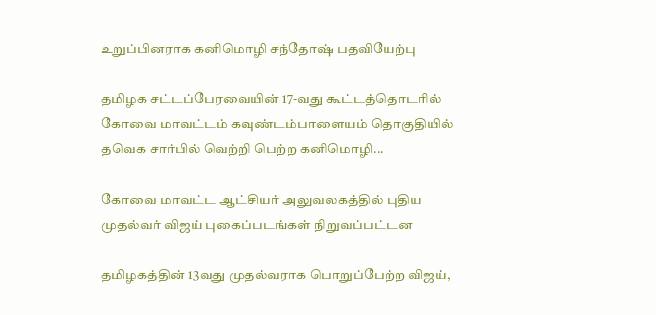உறுப்பினராக கனிமொழி சந்தோஷ் பதவியேற்பு

தமிழக சட்டப்பேரவையின் 17-வது கூட்டத்தொடரில் கோவை மாவட்டம் கவுண்டம்பாளையம் தொகுதியில் தவெக சார்பில் வெற்றி பெற்ற கனிமொழி...

கோவை மாவட்ட ஆட்சியர் அலுவலகத்தில் புதிய முதல்வர் விஜய் புகைப்படங்கள் நிறுவப்பட்டன

தமிழகத்தின் 13வது முதல்வராக பொறுப்பேற்ற விஜய்,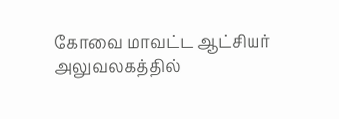கோவை மாவட்ட ஆட்சியர் அலுவலகத்தில்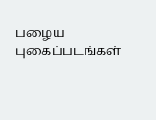பழைய புகைப்படங்கள்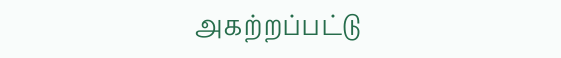அகற்றப்பட்டு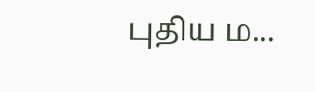புதிய ம...